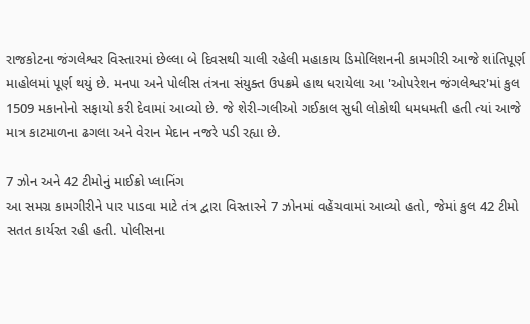રાજકોટના જંગલેશ્વર વિસ્તારમાં છેલ્લા બે દિવસથી ચાલી રહેલી મહાકાય ડિમોલિશનની કામગીરી આજે શાંતિપૂર્ણ માહોલમાં પૂર્ણ થયું છે. મનપા અને પોલીસ તંત્રના સંયુક્ત ઉપક્રમે હાથ ધરાયેલા આ 'ઓપરેશન જંગલેશ્વર'માં કુલ 1509 મકાનોનો સફાયો કરી દેવામાં આવ્યો છે. જે શેરી-ગલીઓ ગઈકાલ સુધી લોકોથી ધમધમતી હતી ત્યાં આજે માત્ર કાટમાળના ઢગલા અને વેરાન મેદાન નજરે પડી રહ્યા છે.

7 ઝોન અને 42 ટીમોનું માઈક્રો પ્લાનિંગ
આ સમગ્ર કામગીરીને પાર પાડવા માટે તંત્ર દ્વારા વિસ્તારને 7 ઝોનમાં વહેંચવામાં આવ્યો હતો, જેમાં કુલ 42 ટીમો સતત કાર્યરત રહી હતી. પોલીસના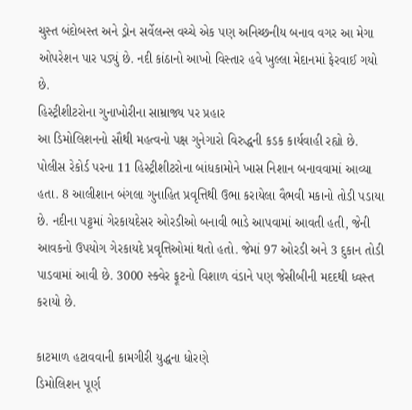ચુસ્ત બંદોબસ્ત અને ડ્રોન સર્વેલન્સ વચ્ચે એક પણ અનિચ્છનીય બનાવ વગર આ મેગા ઓપરેશન પાર પડ્યું છે. નદી કાંઠાનો આખો વિસ્તાર હવે ખુલ્લા મેદાનમાં ફેરવાઈ ગયો છે.
હિસ્ટ્રીશીટરોના ગુનાખોરીના સામ્રાજ્ય પર પ્રહાર
આ ડિમોલિશનનો સૌથી મહત્વનો પક્ષ ગુનેગારો વિરુદ્ધની કડક કાર્યવાહી રહ્યો છે. પોલીસ રેકોર્ડ પરના 11 હિસ્ટ્રીશીટરોના બાંધકામોને ખાસ નિશાન બનાવવામાં આવ્યા હતા. 8 આલીશાન બંગલા ગુનાહિત પ્રવૃત્તિથી ઉભા કરાયેલા વૈભવી મકાનો તોડી પડાયા છે. નદીના પટ્ટમાં ગેરકાયદેસર ઓરડીઓ બનાવી ભાડે આપવામાં આવતી હતી, જેની આવકનો ઉપયોગ ગેરકાયદે પ્રવૃત્તિઓમાં થતો હતો. જેમાં 97 ઓરડી અને 3 દુકાન તોડી પાડવામાં આવી છે. 3000 સ્ક્વેર ફૂટનો વિશાળ વંડાને પણ જેસીબીની મદદથી ધ્વસ્ત કરાયો છે.

કાટમાળ હટાવવાની કામગીરી યુદ્ધના ધોરણે
ડિમોલિશન પૂર્ણ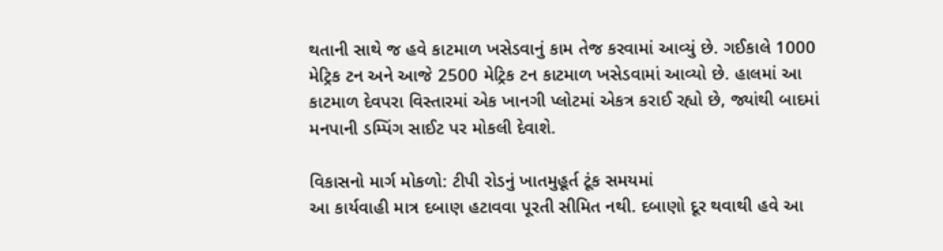થતાની સાથે જ હવે કાટમાળ ખસેડવાનું કામ તેજ કરવામાં આવ્યું છે. ગઈકાલે 1000 મેટ્રિક ટન અને આજે 2500 મેટ્રિક ટન કાટમાળ ખસેડવામાં આવ્યો છે. હાલમાં આ કાટમાળ દેવપરા વિસ્તારમાં એક ખાનગી પ્લોટમાં એકત્ર કરાઈ રહ્યો છે, જ્યાંથી બાદમાં મનપાની ડમ્પિંગ સાઈટ પર મોકલી દેવાશે.

વિકાસનો માર્ગ મોકળો: ટીપી રોડનું ખાતમુહૂર્ત ટૂંક સમયમાં
આ કાર્યવાહી માત્ર દબાણ હટાવવા પૂરતી સીમિત નથી. દબાણો દૂર થવાથી હવે આ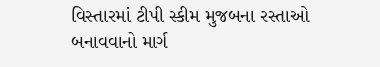વિસ્તારમાં ટીપી સ્કીમ મુજબના રસ્તાઓ બનાવવાનો માર્ગ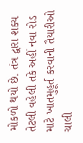મોકળો થયો છે. તંત્ર દ્વારા શક્ય તેટલી વહેલી તકે અહીં નવા રોડ માટે ખાતમુહૂર્ત કરવાની તૈયારીઓ ચાલી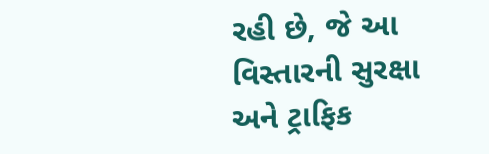રહી છે, જે આ વિસ્તારની સુરક્ષા અને ટ્રાફિક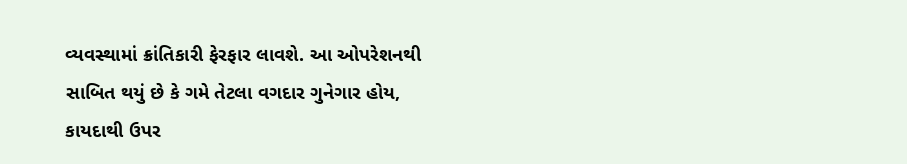વ્યવસ્થામાં ક્રાંતિકારી ફેરફાર લાવશે. આ ઓપરેશનથી સાબિત થયું છે કે ગમે તેટલા વગદાર ગુનેગાર હોય, કાયદાથી ઉપર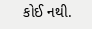કોઈ નથી.